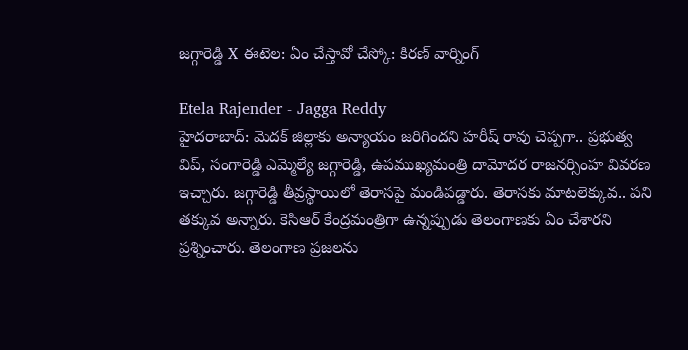జగ్గారెడ్డి X ఈటెల: ఏం చేస్తావో చేస్కో: కిరణ్ వార్నింగ్

Etela Rajender - Jagga Reddy
హైదరాబాద్: మెదక్ జిల్లాకు అన్యాయం జరిగిందని హరీష్ రావు చెప్పగా.. ప్రభుత్వ విప్, సంగారెడ్డి ఎమ్మెల్యే జగ్గారెడ్డి, ఉపముఖ్యమంత్రి దామోదర రాజనర్సింహ వివరణ ఇచ్చారు. జగ్గారెడ్డి తీవ్రస్థాయిలో తెరాసపై మండిపడ్డారు. తెరాసకు మాటలెక్కువ.. పని తక్కువ అన్నారు. కెసిఆర్ కేంద్రమంత్రిగా ఉన్నప్పుడు తెలంగాణకు ఏం చేశారని ప్రశ్నించారు. తెలంగాణ ప్రజలను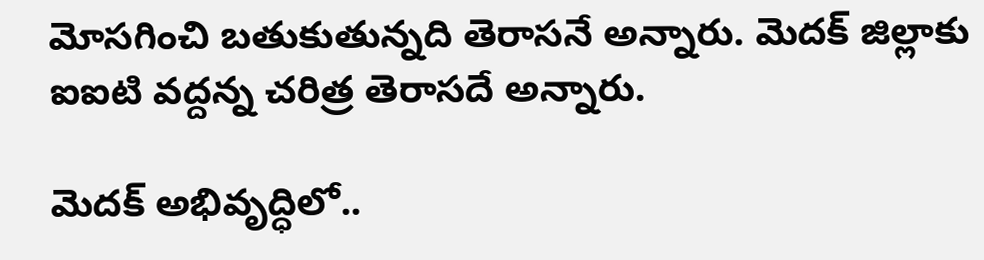మోసగించి బతుకుతున్నది తెరాసనే అన్నారు. మెదక్ జిల్లాకు ఐఐటి వద్దన్న చరిత్ర తెరాసదే అన్నారు.

మెదక్ అభివృద్ధిలో..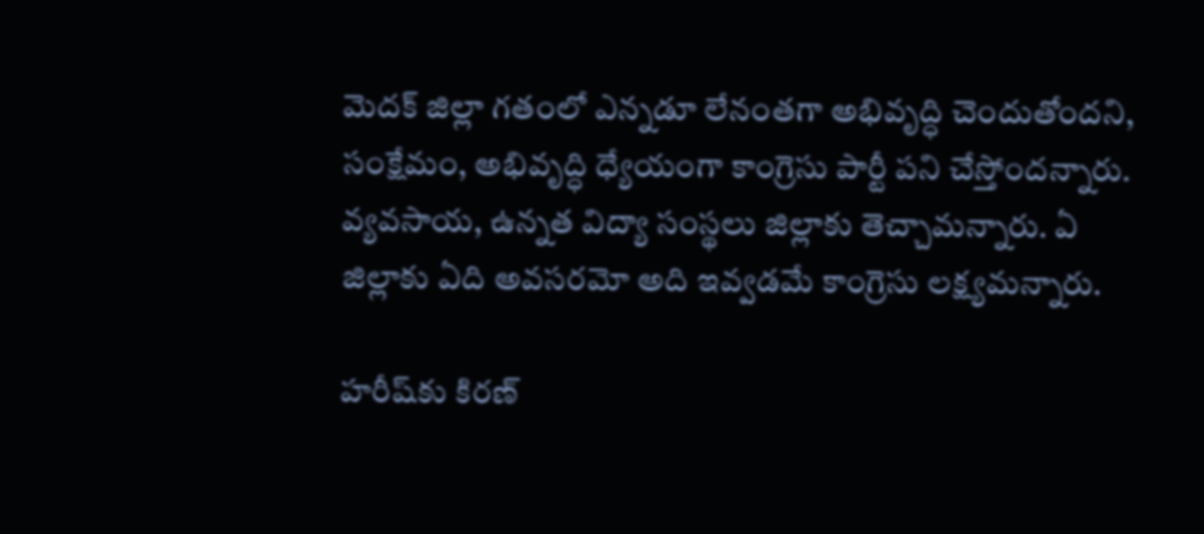మెదక్ జిల్లా గతంలో ఎన్నడూ లేనంతగా అభివృద్ధి చెందుతోందని, సంక్షేమం, అభివృద్ధి ధ్యేయంగా కాంగ్రెసు పార్టీ పని చేస్తోందన్నారు. వ్యవసాయ, ఉన్నత విద్యా సంస్థలు జిల్లాకు తెచ్చామన్నారు. ఏ జిల్లాకు ఏది అవసరమో అది ఇవ్వడమే కాంగ్రెసు లక్ష్యమన్నారు.

హరీష్‌కు కిరణ్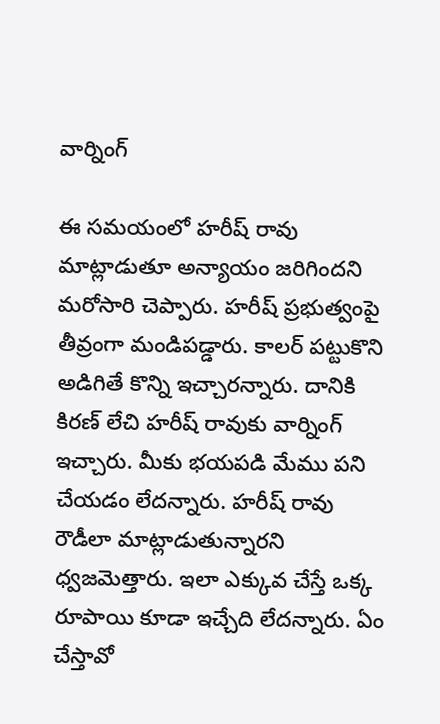వార్నింగ్

ఈ సమయంలో హరీష్ రావు మాట్లాడుతూ అన్యాయం జరిగిందని మరోసారి చెప్పారు. హరీష్ ప్రభుత్వంపై తీవ్రంగా మండిపడ్డారు. కాలర్ పట్టుకొని అడిగితే కొన్ని ఇచ్చారన్నారు. దానికి కిరణ్ లేచి హరీష్ రావుకు వార్నింగ్ ఇచ్చారు. మీకు భయపడి మేము పని చేయడం లేదన్నారు. హరీష్ రావు రౌడీలా మాట్లాడుతున్నారని ధ్వజమెత్తారు. ఇలా ఎక్కువ చేస్తే ఒక్క రూపాయి కూడా ఇచ్చేది లేదన్నారు. ఏం చేస్తావో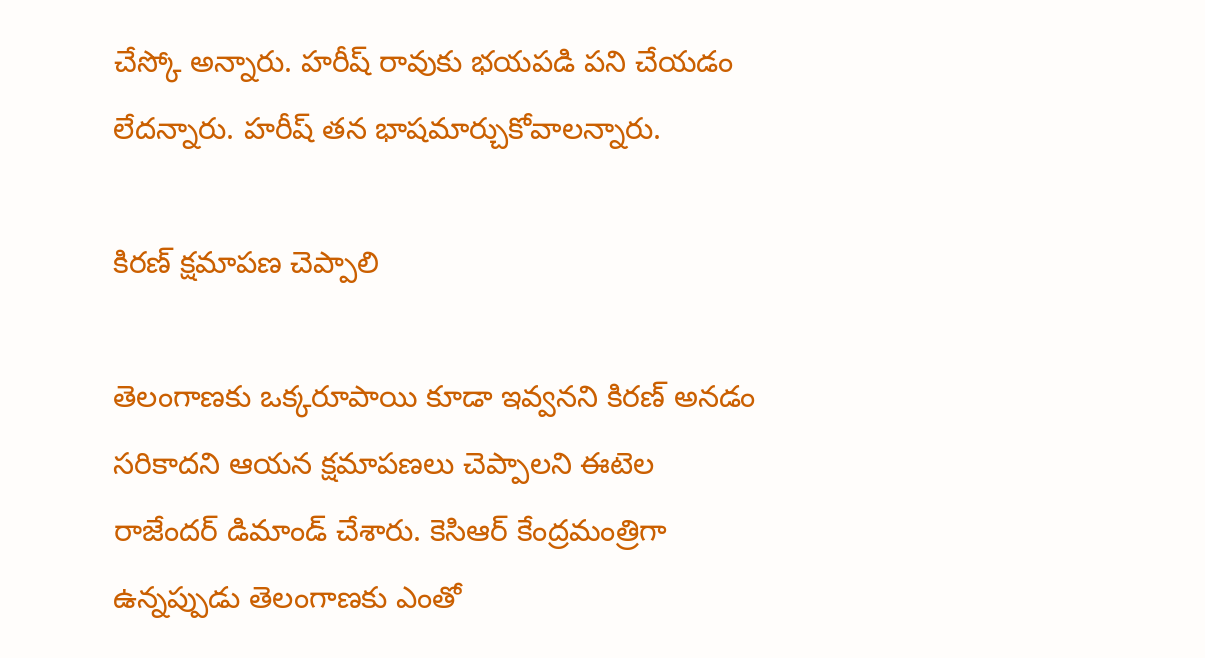చేస్కో అన్నారు. హరీష్ రావుకు భయపడి పని చేయడం లేదన్నారు. హరీష్ తన భాషమార్చుకోవాలన్నారు.

కిరణ్ క్షమాపణ చెప్పాలి

తెలంగాణకు ఒక్కరూపాయి కూడా ఇవ్వనని కిరణ్ అనడం సరికాదని ఆయన క్షమాపణలు చెప్పాలని ఈటెల రాజేందర్ డిమాండ్ చేశారు. కెసిఆర్ కేంద్రమంత్రిగా ఉన్నప్పుడు తెలంగాణకు ఎంతో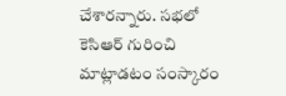చేశారన్నారు. సభలో కెసిఆర్ గురించి మాట్లాడటం సంస్కారం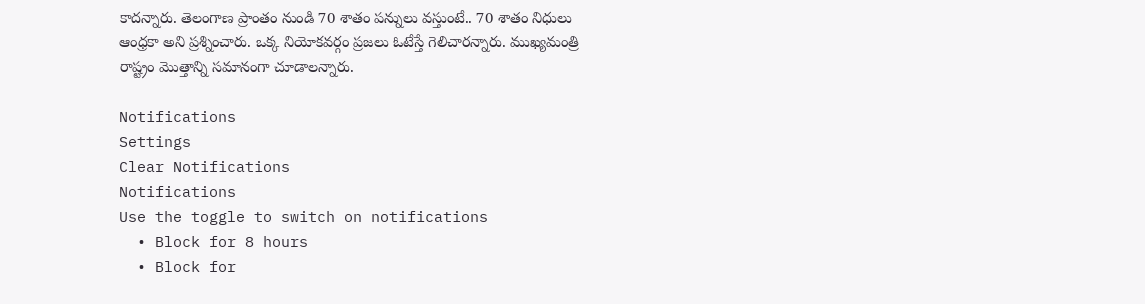కాదన్నారు. తెలంగాణ ప్రాంతం నుండి 70 శాతం పన్నులు వస్తుంటే.. 70 శాతం నిధులు ఆంధ్రకా అని ప్రశ్నించారు. ఒక్క నియోకవర్గం ప్రజలు ఓటేస్తే గెలిచారన్నారు. ముఖ్యమంత్రి రాష్ట్రం మొత్తాన్ని సమానంగా చూడాలన్నారు.

Notifications
Settings
Clear Notifications
Notifications
Use the toggle to switch on notifications
  • Block for 8 hours
  • Block for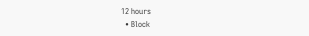12 hours
  • Block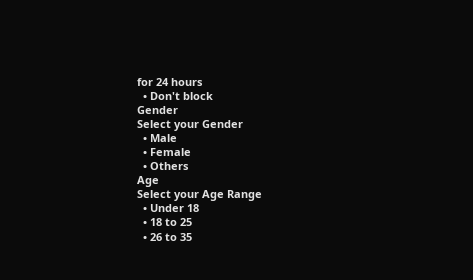for 24 hours
  • Don't block
Gender
Select your Gender
  • Male
  • Female
  • Others
Age
Select your Age Range
  • Under 18
  • 18 to 25
  • 26 to 35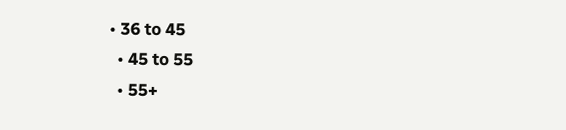• 36 to 45
  • 45 to 55
  • 55+